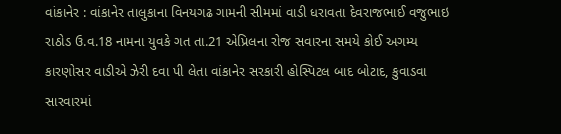વાંકાનેર : વાંકાનેર તાલુકાના વિનયગઢ ગામની સીમમાં વાડી ધરાવતા દેવરાજભાઈ વજુભાઇ રાઠોડ ઉ.વ.18 નામના યુવકે ગત તા.21 એપ્રિલના રોજ સવારના સમયે કોઈ અગમ્ય કારણોસર વાડીએ ઝેરી દવા પી લેતા વાંકાનેર સરકારી હોસ્પિટલ બાદ બોટાદ, કુવાડવા સારવારમાં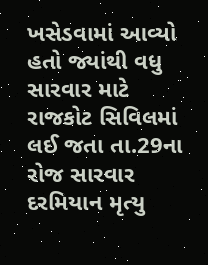ખસેડવામાં આવ્યો હતો જ્યાંથી વધુ સારવાર માટે રાજકોટ સિવિલમાં લઈ જતા તા.29ના રોજ સારવાર દરમિયાન મૃત્યુ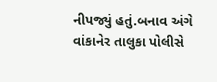નીપજ્યું હતું.બનાવ અંગે વાંકાનેર તાલુકા પોલીસે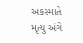અકસ્માતે મૃત્યુ અંગે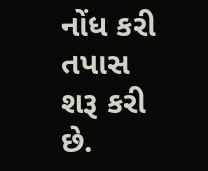નોંધ કરી તપાસ શરૂ કરી છે.